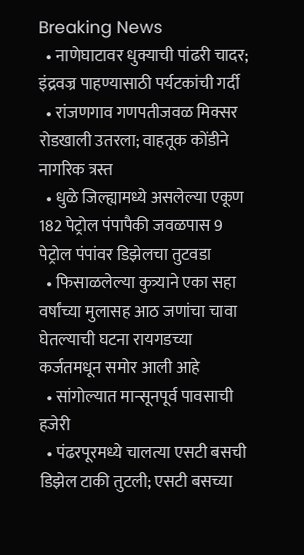Breaking News
  • नाणेघाटावर धुक्याची पांढरी चादर; इंद्रवज्र पाहण्यासाठी पर्यटकांची गर्दी
  • रांजणगाव गणपतीजवळ मिक्सर रोडखाली उतरला; वाहतूक कोंडीने नागरिक त्रस्त
  • धुळे जिल्ह्यामध्ये असलेल्या एकूण 182 पेट्रोल पंपापैकी जवळपास 9 पेट्रोल पंपांवर डिझेलचा तुटवडा
  • फिसाळलेल्या कुत्र्याने एका सहा वर्षांच्या मुलासह आठ जणांचा चावा घेतल्याची घटना रायगडच्या कर्जतमधून समोर आली आहे
  • सांगोल्यात मान्सूनपूर्व पावसाची हजेरी
  • पंढरपूरमध्ये चालत्या एसटी बसची डिझेल टाकी तुटली; एसटी बसच्या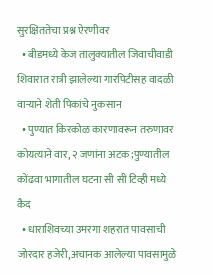सुरक्षिततेचा प्रश्न ऐरणीवर
  • बीडमध्ये केज तालुक्यातील जिवाचीवाडी शिवारात रात्री झालेल्या गारपिटीसह वादळी वाऱ्याने शेती पिकांचे नुकसान
  • पुण्यात किरकोळ कारणावरून तरुणावर कोयत्याने वार, २ जणांना अटक;पुण्यातील कोंढवा भागातील घटना सी सी टिव्ही मध्ये कैद
  • धाराशिवच्या उमरगा शहरात पावसाची जोरदार हजेरी,अचानक आलेल्या पावसामुळे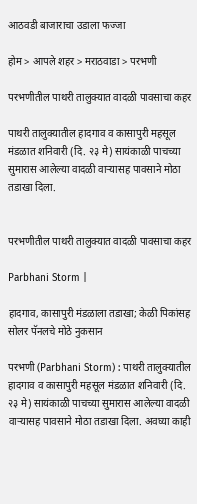आठवडी बाजाराचा उडाला फज्जा

होम > आपले शहर > मराठवाडा > परभणी

परभणीतील पाथरी तालुक्यात वादळी पावसाचा कहर

पाथरी तालुक्यातील हादगाव व कासापुरी महसूल मंडळात शनिवारी (दि. २३ मे) सायंकाळी पाचच्या सुमारास आलेल्या वादळी वाऱ्यासह पावसाने मोठा तडाखा दिला.


परभणीतील पाथरी तालुक्यात वादळी पावसाचा कहर

Parbhani Storm |

हादगाव, कासापुरी मंडळाला तडाखा; केळी पिकांसह सोलर पॅनलचे मोठे नुकसान

परभणी (Parbhani Storm) : पाथरी तालुक्यातील हादगाव व कासापुरी महसूल मंडळात शनिवारी (दि. २३ मे) सायंकाळी पाचच्या सुमारास आलेल्या वादळी वाऱ्यासह पावसाने मोठा तडाखा दिला. अवघ्या काही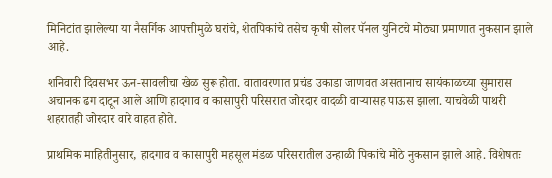मिनिटांत झालेल्या या नैसर्गिक आपत्तीमुळे घरांचे, शेतपिकांचे तसेच कृषी सोलर पॅनल युनिटचे मोठ्या प्रमाणात नुकसान झाले आहे.

शनिवारी दिवसभर ऊन-सावलीचा खेळ सुरू होता. वातावरणात प्रचंड उकाडा जाणवत असतानाच सायंकाळच्या सुमारास अचानक ढग दाटून आले आणि हादगाव व कासापुरी परिसरात जोरदार वादळी वाऱ्यासह पाऊस झाला. याचवेळी पाथरी शहरातही जोरदार वारे वाहत होते.

प्राथमिक माहितीनुसार, हादगाव व कासापुरी महसूल मंडळ परिसरातील उन्हाळी पिकांचे मोठे नुकसान झाले आहे. विशेषतः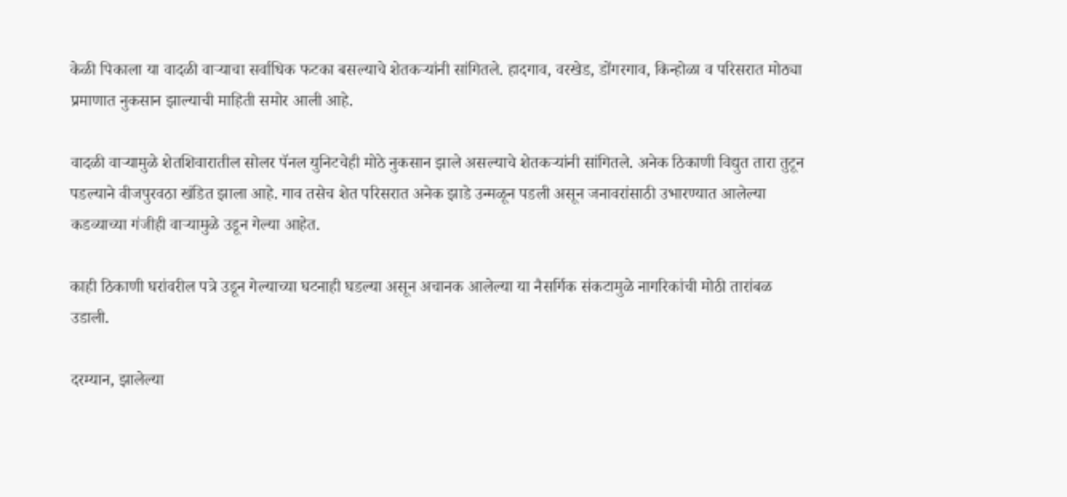केळी पिकाला या वादळी वाऱ्याचा सर्वाधिक फटका बसल्याचे शेतकऱ्यांनी सांगितले. हादगाव, वरखेड, डोंगरगाव, किन्होळा व परिसरात मोठ्या प्रमाणात नुकसान झाल्याची माहिती समोर आली आहे.

वादळी वाऱ्यामुळे शेतशिवारातील सोलर पॅनल युनिटचेही मोठे नुकसान झाले असल्याचे शेतकऱ्यांनी सांगितले. अनेक ठिकाणी विद्युत तारा तुटून पडल्याने वीजपुरवठा खंडित झाला आहे. गाव तसेच शेत परिसरात अनेक झाडे उन्मळून पडली असून जनावरांसाठी उभारण्यात आलेल्या कडव्याच्या गंजीही वाऱ्यामुळे उडून गेल्या आहेत.

काही ठिकाणी घरांवरील पत्रे उडून गेल्याच्या घटनाही घडल्या असून अचानक आलेल्या या नैसर्गिक संकटामुळे नागरिकांची मोठी तारांबळ उडाली.

दरम्यान, झालेल्या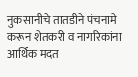नुकसानीचे तातडीने पंचनामे करून शेतकरी व नागरिकांना आर्थिक मदत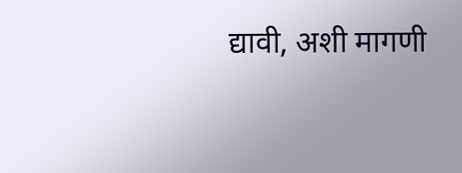द्यावी, अशी मागणी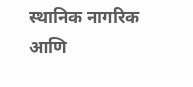स्थानिक नागरिक आणि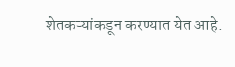शेतकऱ्यांकडून करण्यात येत आहे.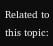Related to this topic: